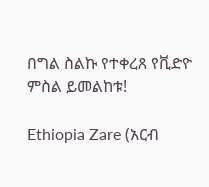በግል ስልኩ የተቀረጸ የቪድዮ ምስል ይመልከቱ!

Ethiopia Zare (አርብ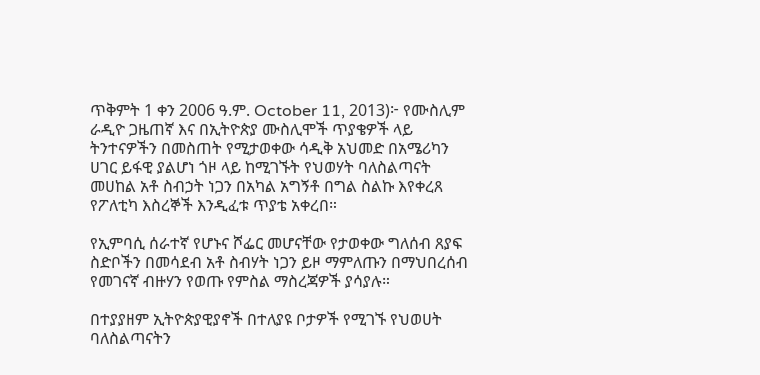ጥቅምት 1 ቀን 2006 ዓ.ም. October 11, 2013)፦ የሙስሊም ራዲዮ ጋዜጠኛ እና በኢትዮጵያ ሙስሊሞች ጥያቄዎች ላይ ትንተናዎችን በመስጠት የሚታወቀው ሳዲቅ አህመድ በአሜሪካን ሀገር ይፋዊ ያልሆነ ጎዞ ላይ ከሚገኙት የህወሃት ባለስልጣናት መሀከል አቶ ስብኃት ነጋን በአካል አግኝቶ በግል ስልኩ እየቀረጸ የፖለቲካ እስረኞች እንዲፈቱ ጥያቴ አቀረበ።

የኢምባሲ ሰራተኛ የሆኑና ሾፌር መሆናቸው የታወቀው ግለሰብ ጸያፍ ስድቦችን በመሳደብ አቶ ስብሃት ነጋን ይዞ ማምለጡን በማህበረሰብ የመገናኛ ብዙሃን የወጡ የምስል ማስረጃዎች ያሳያሉ።

በተያያዘም ኢትዮጵያዊያኖች በተለያዩ ቦታዎች የሚገኙ የህወሀት ባለስልጣናትን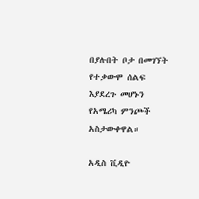በያሉበት ቦታ በመገኘት የተቃውሞ ሰልፍ እያደረጉ መሆኑን የአሜሪካ ምንጮች አስታውቀዋል።

አዲስ ቪዲዮ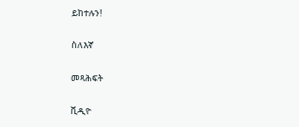ይከተሉን!

ስለእኛ

መጻሕፍት

ቪዲዮ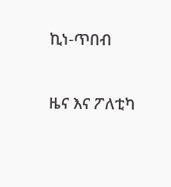ኪነ-ጥበብ

ዜና እና ፖለቲካ